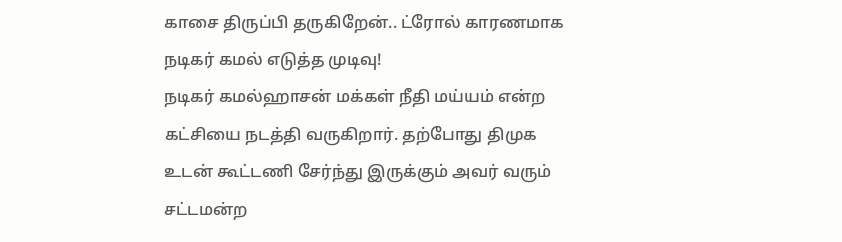காசை திருப்பி தருகிறேன்.. ட்ரோல் காரணமாக நடிகர் கமல் எடுத்த முடிவு!
நடிகர் கமல்ஹாசன் மக்கள் நீதி மய்யம் என்ற கட்சியை நடத்தி வருகிறார். தற்போது திமுக உடன் கூட்டணி சேர்ந்து இருக்கும் அவர் வரும் சட்டமன்ற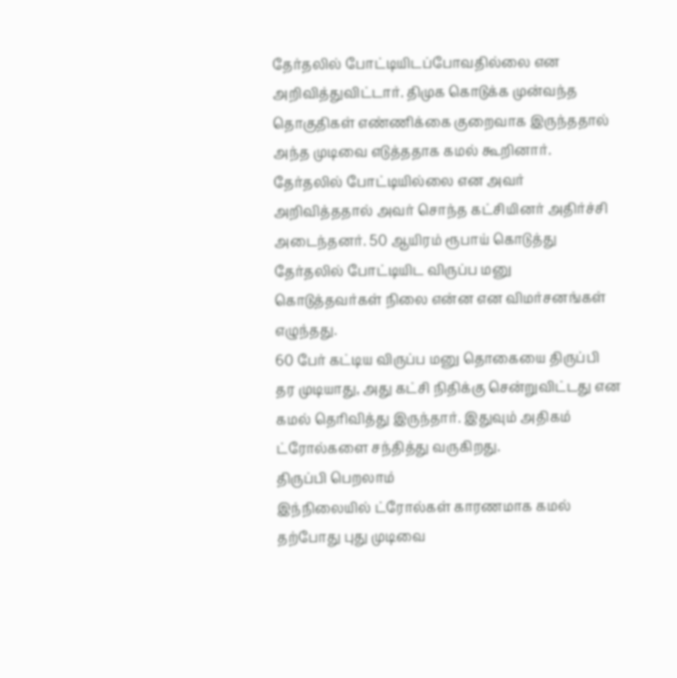தேர்தலில் போட்டியிடப்போவதில்லை என அறிவித்துவிட்டார். திமுக கொடுக்க முன்வந்த தொகுதிகள் எண்ணிக்கை குறைவாக இருந்ததால் அந்த முடிவை எடுத்ததாக கமல் கூறினார்.
தேர்தலில் போட்டியில்லை என அவர் அறிவித்ததால் அவர் சொந்த கட்சியினர் அதிர்ச்சி அடைந்தனர். 50 ஆயிரம் ரூபாய் கொடுத்து தேர்தலில் போட்டியிட விருப்ப மனு கொடுத்தவர்கள் நிலை என்ன என விமர்சனங்கள் எழுந்தது.
60 பேர் கட்டிய விருப்ப மனு தொகையை திருப்பி தர முடியாது, அது கட்சி நிதிக்கு சென்றுவிட்டது என கமல் தெரிவித்து இருந்தார். இதுவும் அதிகம் ட்ரோல்களை சந்தித்து வருகிறது.
திருப்பி பெறலாம்
இந்நிலையில் ட்ரோல்கள் காரணமாக கமல் தற்போது புது முடிவை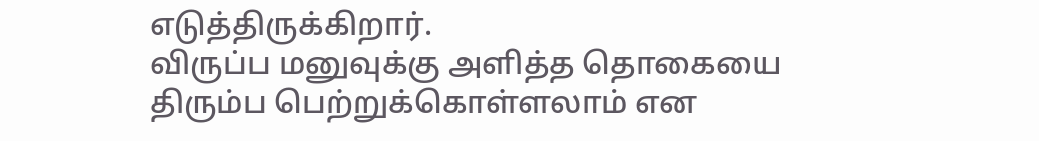எடுத்திருக்கிறார்.
விருப்ப மனுவுக்கு அளித்த தொகையை திரும்ப பெற்றுக்கொள்ளலாம் என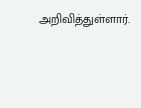அறிவித்துள்ளார்.